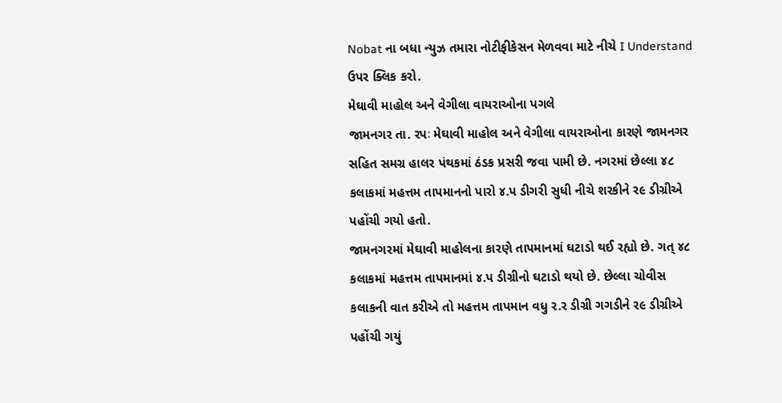Nobat ના બધા ન્યુઝ તમારા નોટીફીકેસન મેળવવા માટે નીચે I Understand ઉપર ક્લિક કરો.
મેઘાવી માહોલ અને વેગીલા વાયરાઓના પગલે
જામનગર તા. રપઃ મેઘાવી માહોલ અને વેગીલા વાયરાઓના કારણે જામનગર સહિત સમગ્ર હાલર પંથકમાં ઠંડક પ્રસરી જવા પામી છે. નગરમાં છેલ્લા ૪૮ કલાકમાં મહત્તમ તાપમાનનો પારો ૪.પ ડીગરી સુધી નીચે શરકીને ર૯ ડીગ્રીએ પહોંચી ગયો હતો.
જામનગરમાં મેઘાવી માહોલના કારણે તાપમાનમાં ઘટાડો થઈ રહ્યો છે. ગત્ ૪૮ કલાકમાં મહત્તમ તાપમાનમાં ૪.પ ડીગ્રીનો ઘટાડો થયો છે. છેલ્લા ચોવીસ કલાકની વાત કરીએ તો મહત્તમ તાપમાન વધુ ર.ર ડીગ્રી ગગડીને ર૯ ડીગ્રીએ પહોંચી ગયું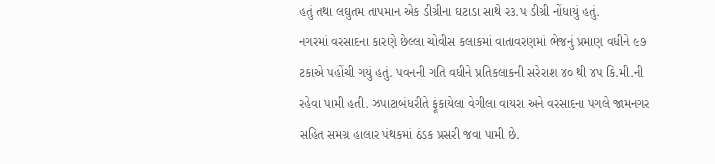હતું તથા લઘુતમ તાપમાન એક ડીગ્રીના ઘટાડા સાથે ર૩.પ ડીગ્રી નોંધાયું હતું.
નગરમાં વરસાદના કારણે છેલ્લા ચોવીસ કલાકમાં વાતાવરણમાં ભેજનું પ્રમાણ વધીને ૯૭ ટકાએ પહોંચી ગયું હતું. પવનની ગતિ વધીને પ્રતિકલાકની સરેરાશ ૪૦ થી ૪પ કિ.મી.ની રહેવા પામી હતી. ઝપાટાબંધરીતે ફૂંકાયેલા વેગીલા વાયરા અને વરસાદના પગલે જામનગર સહિત સમગ્ર હાલાર પંથકમાં ઠંડક પ્રસરી જવા પામી છે.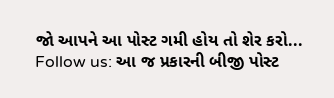જો આપને આ પોસ્ટ ગમી હોય તો શેર કરો...
Follow us: આ જ પ્રકારની બીજી પોસ્ટ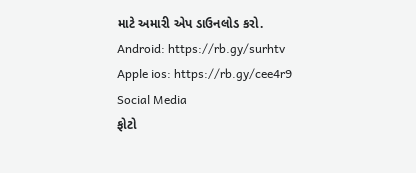માટે અમારી એપ ડાઉનલોડ કરો.
Android: https://rb.gy/surhtv
Apple ios: https://rb.gy/cee4r9
Social Media
ફોટો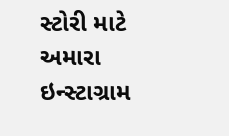સ્ટોરી માટે અમારા ઇન્સ્ટાગ્રામ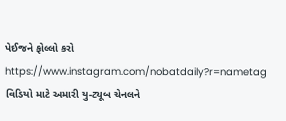પેઈજને ફોલ્લો કરો
https://www.instagram.com/nobatdaily?r=nametag
વિડિયો માટે અમારી યુ-ટ્યૂબ ચેનલને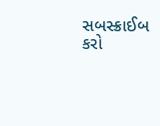સબસ્ક્રાઈબ કરો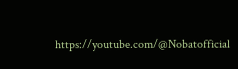https://youtube.com/@Nobatofficial